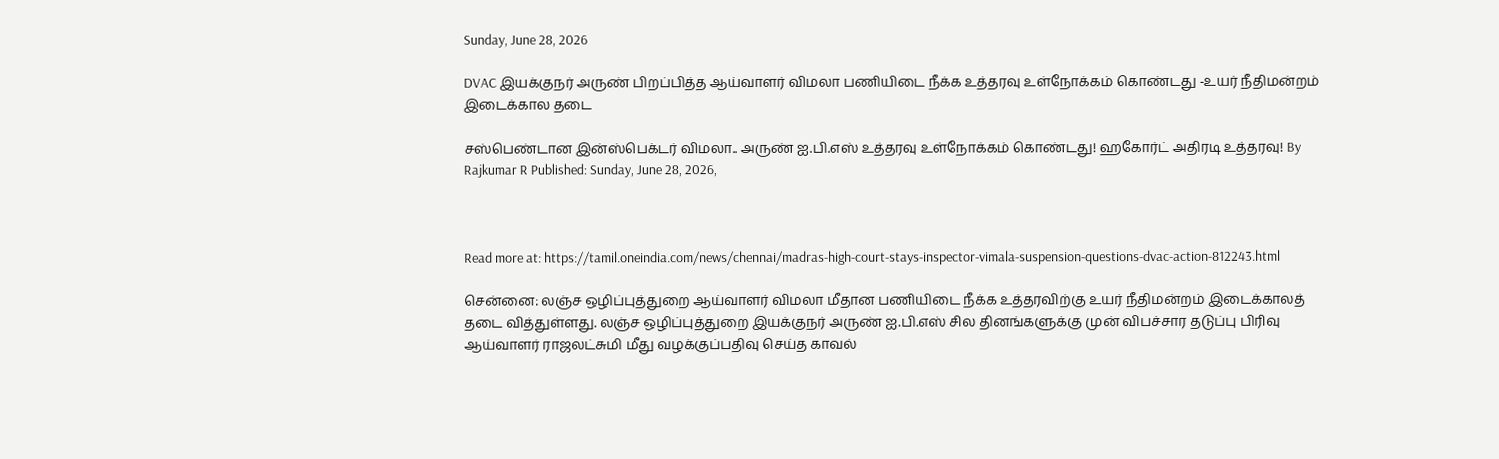Sunday, June 28, 2026

DVAC இயக்குநர் அருண் பிறப்பித்த ஆய்வாளர் விமலா பணியிடை நீக்க உத்தரவு உள்நோக்கம் கொண்டது -உயர் நீதிமன்றம் இடைக்கால தடை

சஸ்பெண்டான இன்ஸ்பெக்டர் விமலா.. அருண் ஐ.பி.எஸ் உத்தரவு உள்நோக்கம் கொண்டது! ஹகோர்ட் அதிரடி உத்தரவு! By Rajkumar R Published: Sunday, June 28, 2026,



Read more at: https://tamil.oneindia.com/news/chennai/madras-high-court-stays-inspector-vimala-suspension-questions-dvac-action-812243.html

சென்னை: லஞ்ச ஒழிப்புத்துறை ஆய்வாளர் விமலா மீதான பணியிடை நீக்க உத்தரவிற்கு உயர் நீதிமன்றம் இடைக்காலத் தடை வித்துள்ளது. லஞ்ச ஒழிப்புத்துறை இயக்குநர் அருண் ஐ.பி.எஸ் சில தினங்களுக்கு முன் விபச்சார தடுப்பு பிரிவு ஆய்வாளர் ராஜலட்சுமி மீது வழக்குப்பதிவு செய்த காவல்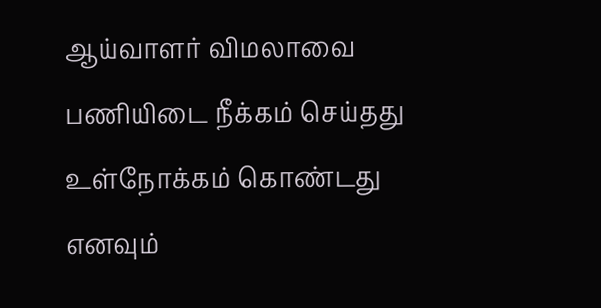ஆய்வாளர் விமலாவை பணியிடை நீக்கம் செய்தது உள்நோக்கம் கொண்டது எனவும்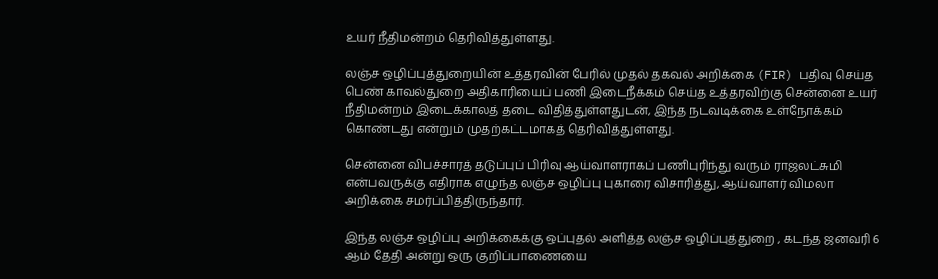உயர் நீதிமன்றம் தெரிவித்துள்ளது.

லஞ்ச ஒழிப்புத்துறையின் உத்தரவின் பேரில் முதல் தகவல் அறிக்கை (FIR) பதிவு செய்த பெண் காவல்துறை அதிகாரியைப் பணி இடைநீக்கம் செய்த உத்தரவிற்கு சென்னை உயர் நீதிமன்றம் இடைக்காலத் தடை விதித்துள்ளதுடன், இந்த நடவடிக்கை உள்நோக்கம் கொண்டது என்றும் முதற்கட்டமாகத் தெரிவித்துள்ளது.

சென்னை விபச்சாரத் தடுப்புப் பிரிவு ஆய்வாளராகப் பணிபுரிந்து வரும் ராஜலட்சுமி என்பவருக்கு எதிராக எழுந்த லஞ்ச ஒழிப்பு புகாரை விசாரித்து, ஆய்வாளர் விமலா அறிக்கை சமர்ப்பித்திருந்தார்.

இந்த லஞ்ச ஒழிப்பு அறிக்கைக்கு ஒப்புதல் அளித்த லஞ்ச ஒழிப்புத்துறை , கடந்த ஜனவரி 6 ஆம் தேதி அன்று ஒரு குறிப்பாணையை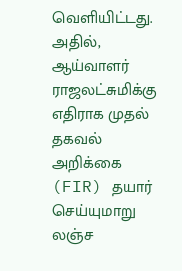வெளியிட்டது. அதில், ஆய்வாளர் ராஜலட்சுமிக்கு எதிராக முதல் தகவல் அறிக்கை (FIR) தயார் செய்யுமாறு லஞ்ச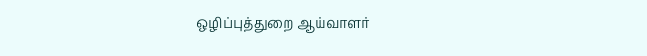ஒழிப்புத்துறை ஆய்வாளர்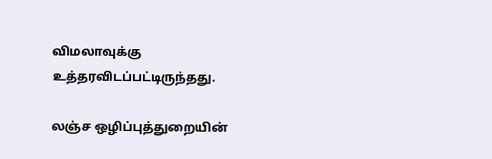விமலாவுக்கு உத்தரவிடப்பட்டிருந்தது.

லஞ்ச ஒழிப்புத்துறையின்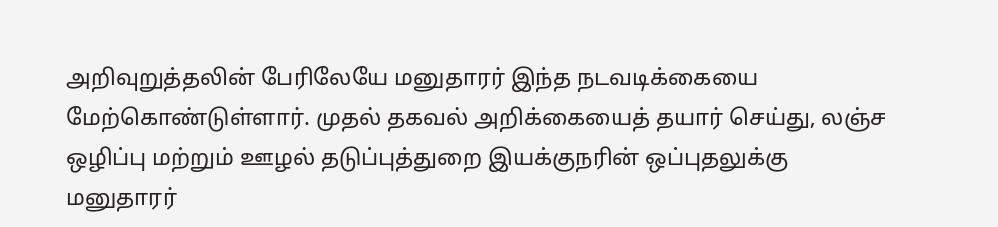அறிவுறுத்தலின் பேரிலேயே மனுதாரர் இந்த நடவடிக்கையை மேற்கொண்டுள்ளார். முதல் தகவல் அறிக்கையைத் தயார் செய்து, லஞ்ச ஒழிப்பு மற்றும் ஊழல் தடுப்புத்துறை இயக்குநரின் ஒப்புதலுக்கு மனுதாரர்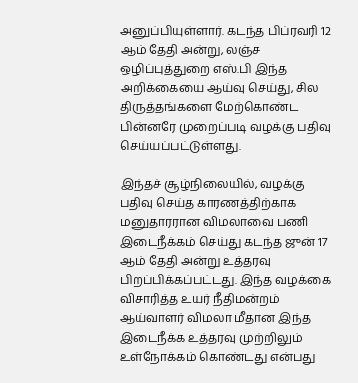அனுப்பியுள்ளார். கடந்த பிப்ரவரி 12 ஆம் தேதி அன்று, லஞ்ச ஒழிப்புத்துறை எஸ்.பி இந்த அறிக்கையை ஆய்வு செய்து, சில திருத்தங்களை மேற்கொண்ட பின்னரே முறைப்படி வழக்கு பதிவு செய்யப்பட்டுள்ளது.

இந்தச் சூழ்நிலையில், வழக்கு பதிவு செய்த காரணத்திற்காக மனுதாரரான விமலாவை பணி இடைநீக்கம் செய்து கடந்த ஜுன் 17 ஆம் தேதி அன்று உத்தரவு பிறப்பிக்கப்பட்டது. இந்த வழக்கை விசாரித்த உயர் நீதிமன்றம் ஆய்வாளர் விமலா மீதான இந்த இடைநீக்க உத்தரவு முற்றிலும் உள்நோக்கம் கொண்டது என்பது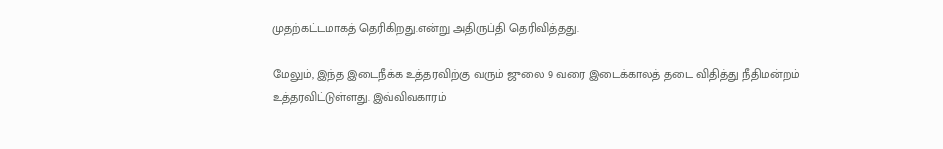முதற்கட்டமாகத் தெரிகிறது.என்று அதிருப்தி தெரிவித்தது.

மேலும், இந்த இடைநீக்க உத்தரவிற்கு வரும் ஜுலை 9 வரை இடைக்காலத் தடை விதித்து நீதிமன்றம் உத்தரவிட்டுள்ளது. இவ்விவகாரம்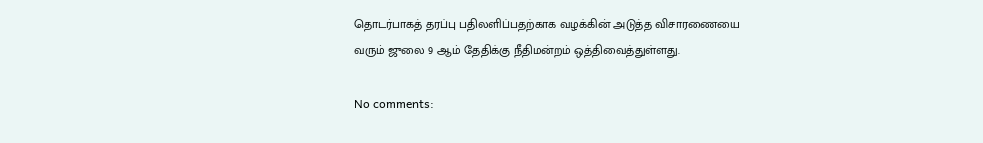தொடர்பாகத் தரப்பு பதிலளிப்பதற்காக வழக்கின் அடுத்த விசாரணையை வரும் ஜுலை 9 ஆம் தேதிக்கு நீதிமன்றம் ஒத்திவைத்துள்ளது.

No comments: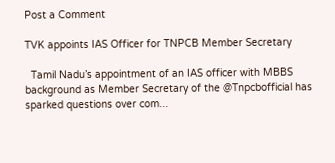Post a Comment

TVK appoints IAS Officer for TNPCB Member Secretary

  Tamil Nadu’s appointment of an IAS officer with MBBS background as Member Secretary of the @Tnpcbofficial has sparked questions over com...